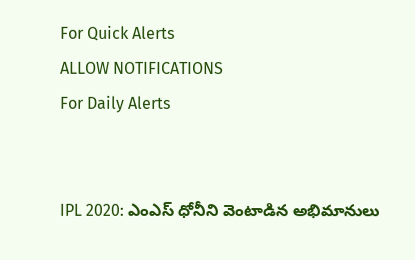For Quick Alerts
ALLOW NOTIFICATIONS
For Daily Alerts


IPL 2020: ఎంఎస్ ధోనీని వెంటాడిన అభిమానులు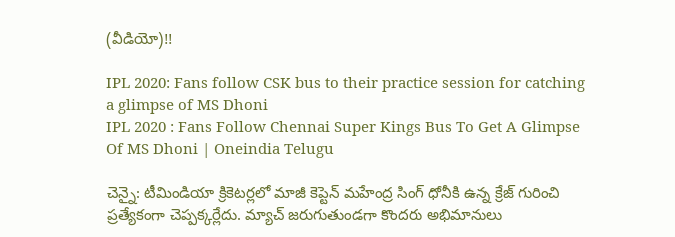(వీడియో)!!

IPL 2020: Fans follow CSK bus to their practice session for catching a glimpse of MS Dhoni
IPL 2020 : Fans Follow Chennai Super Kings Bus To Get A Glimpse Of MS Dhoni | Oneindia Telugu

చెన్నై: టీమిండియా క్రికెటర్లలో మాజీ కెప్టెన్ మహేంద్ర సింగ్ ధోనీకి ఉన్న క్రేజ్ గురించి ప్రత్యేకంగా చెప్పక్కర్లేదు. మ్యాచ్ జరుగుతుండగా కొందరు అభిమానులు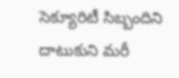సెక్యూరిటీ సిబ్బందిని దాటుకుని మరీ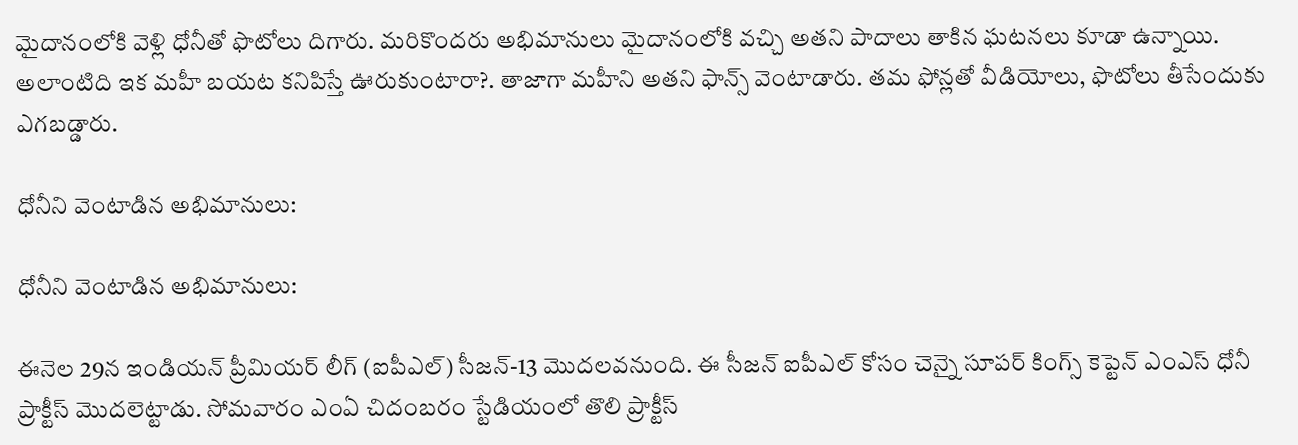మైదానంలోకి వెళ్లి ధోనీతో ఫొటోలు దిగారు. మరికొందరు అభిమానులు మైదానంలోకి వచ్చి అతని పాదాలు తాకిన ఘటనలు కూడా ఉన్నాయి. అలాంటిది ఇక మహీ బయట కనిపిస్తే ఊరుకుంటారా?. తాజాగా మహీని అతని ఫాన్స్ వెంటాడారు. తమ ఫోన్లతో వీడియోలు, ఫొటోలు తీసేందుకు ఎగబడ్డారు.

ధోనీని వెంటాడిన అభిమానులు:

ధోనీని వెంటాడిన అభిమానులు:

ఈనెల 29న ఇండియన్ ప్రీమియర్ లీగ్ (ఐపీఎల్‌) సీజన్-13 మొదలవనుంది. ఈ సీజన్‌ ఐపీఎల్‌ కోసం చెన్నై సూపర్‌ కింగ్స్‌ కెప్టెన్‌ ఎంఎస్ ధోనీ ప్రాక్టీస్‌ మొదలెట్టాడు. సోమవారం ఎంఏ చిదంబరం స్టేడియంలో తొలి ప్రాక్టీస్‌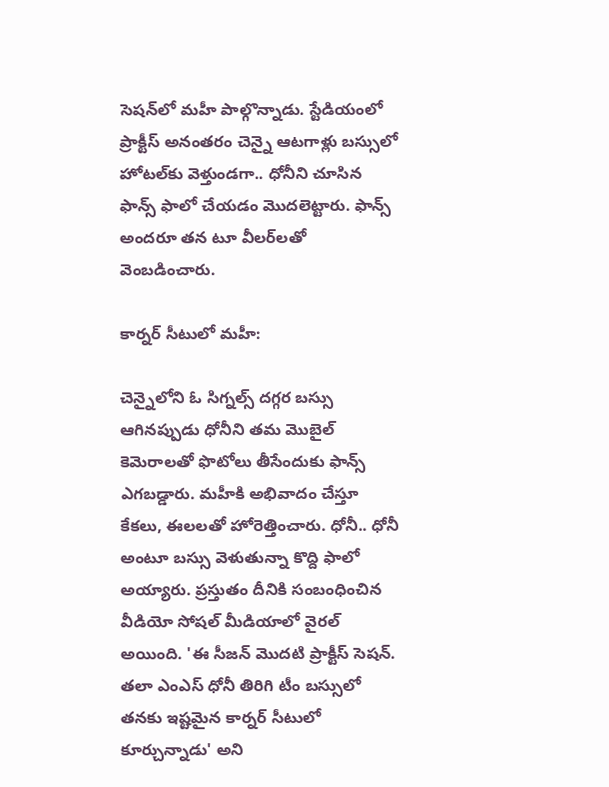సెషన్‌లో మహీ పాల్గొన్నాడు. స్టేడియంలో ప్రాక్టీస్‌ అనంతరం చెన్నై ఆటగాళ్లు బస్సులో హోటల్‌కు వెళ్తుండగా.. ధోనీని చూసిన ఫాన్స్ ఫాలో చేయడం మొదలెట్టారు. ఫాన్స్ అందరూ తన టూ వీలర్‌లతో వెంబడించారు.

కార్నర్ సీటులో మహీ:

చెన్నైలోని ఓ సిగ్నల్స్‌ దగ్గర బస్సు ఆగినప్పుడు ధోనీని తమ మొబైల్‌ కెమెరాలతో ఫొటోలు తీసేందుకు ఫాన్స్ ఎగబడ్డారు. మహీకి అభివాదం చేస్తూ కేకలు, ఈలలతో హోరెత్తించారు. ధోనీ.. ధోనీ అంటూ బస్సు వెళుతున్నా కొద్ది ఫాలో అయ్యారు. ప్రస్తుతం దీనికి సంబంధించిన వీడియో సోషల్‌ మీడియాలో వైరల్‌ అయింది. 'ఈ సీజన్ మొదటి ప్రాక్టీస్ సెషన్. తలా ఎంఎస్ ధోనీ తిరిగి టీం బస్సులో తనకు ఇష్టమైన కార్నర్ సీటులో కూర్చున్నాడు' అని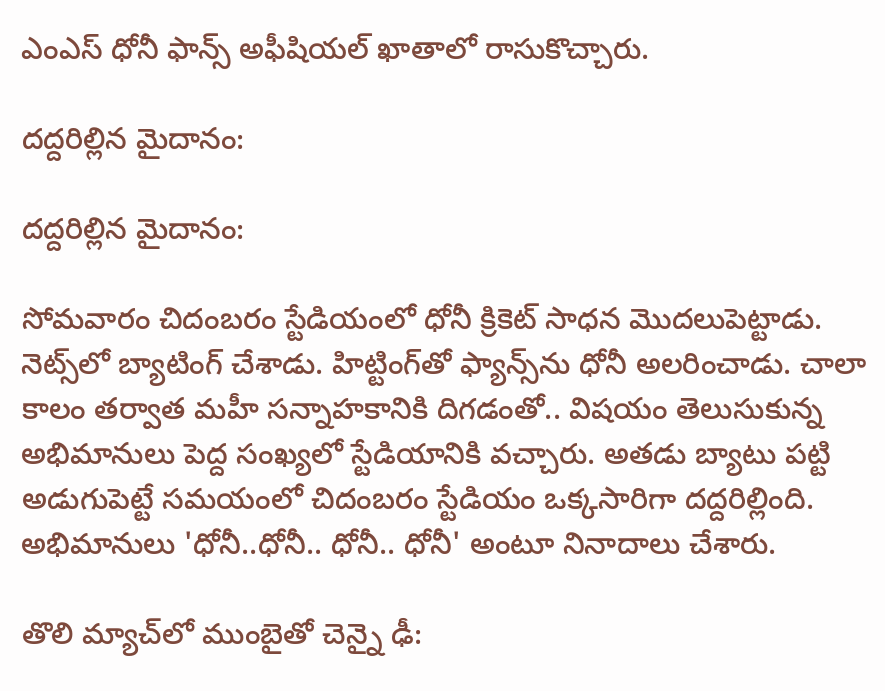ఎంఎస్ ధోనీ ఫాన్స్ అఫీషియల్ ఖాతాలో రాసుకొచ్చారు.

దద్దరిల్లిన మైదానం:

దద్దరిల్లిన మైదానం:

సోమవారం చిదంబరం స్టేడియంలో ధోనీ క్రికెట్‌ సాధన మొదలుపెట్టాడు. నెట్స్‌లో బ్యాటింగ్‌ చేశాడు. హిట్టింగ్‌తో ఫ్యాన్స్‌ను ధోనీ అలరించాడు. చాలా కాలం తర్వాత మహీ సన్నాహకానికి దిగడంతో.. విషయం తెలుసుకున్న అభిమానులు పెద్ద సంఖ్యలో స్టేడియానికి వచ్చారు. అతడు బ్యాటు పట్టి అడుగుపెట్టే సమయంలో చిదంబరం స్టేడియం ఒక్కసారిగా దద్దరిల్లింది. అభిమానులు 'ధోనీ..ధోనీ.. ధోనీ.. ధోనీ' అంటూ నినాదాలు చేశారు.

తొలి మ్యాచ్‌లో ముంబైతో చెన్నై ఢీ: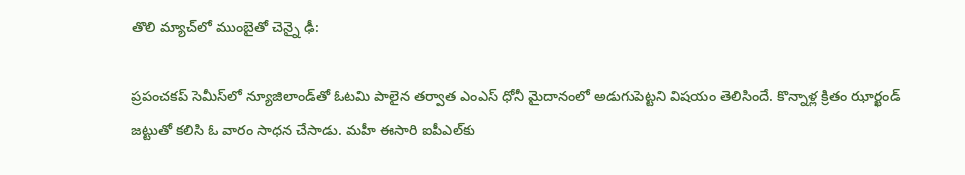తొలి మ్యాచ్‌లో ముంబైతో చెన్నై ఢీ:

ప్రపంచకప్‌ సెమీస్‌లో న్యూజిలాండ్‌తో ఓటమి పాలైన తర్వాత ఎంఎస్ ధోనీ మైదానంలో అడుగుపెట్టని విషయం తెలిసిందే. కొన్నాళ్ల క్రితం ఝార్ఖండ్‌ జట్టుతో కలిసి ఓ వారం సాధన చేసాడు. మహీ ఈసారి ఐపీఎల్‌కు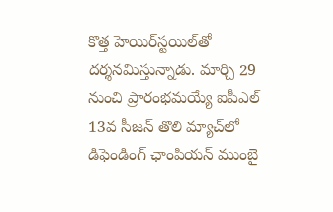కొత్త హెయిర్‌స్టయిల్‌తో దర్శనమిస్తున్నాడు. మార్చి 29 నుంచి ప్రారంభమయ్యే ఐపీఎల్ 13వ సీజన్‌ తొలి మ్యాచ్‌లో డిఫెండింగ్‌ ఛాంపియన్‌ ముంబై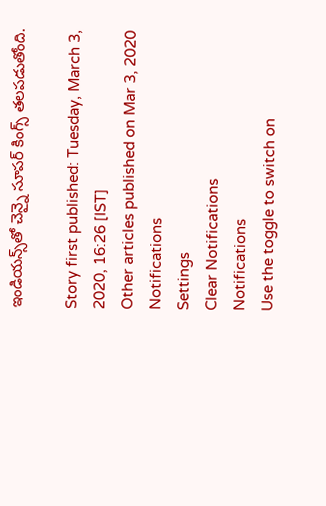ఇండియన్స్‌తో చెన్నై సూపర్‌ కింగ్స్‌ తలపడుతోంది.

Story first published: Tuesday, March 3, 2020, 16:26 [IST]
Other articles published on Mar 3, 2020
Notifications
Settings
Clear Notifications
Notifications
Use the toggle to switch on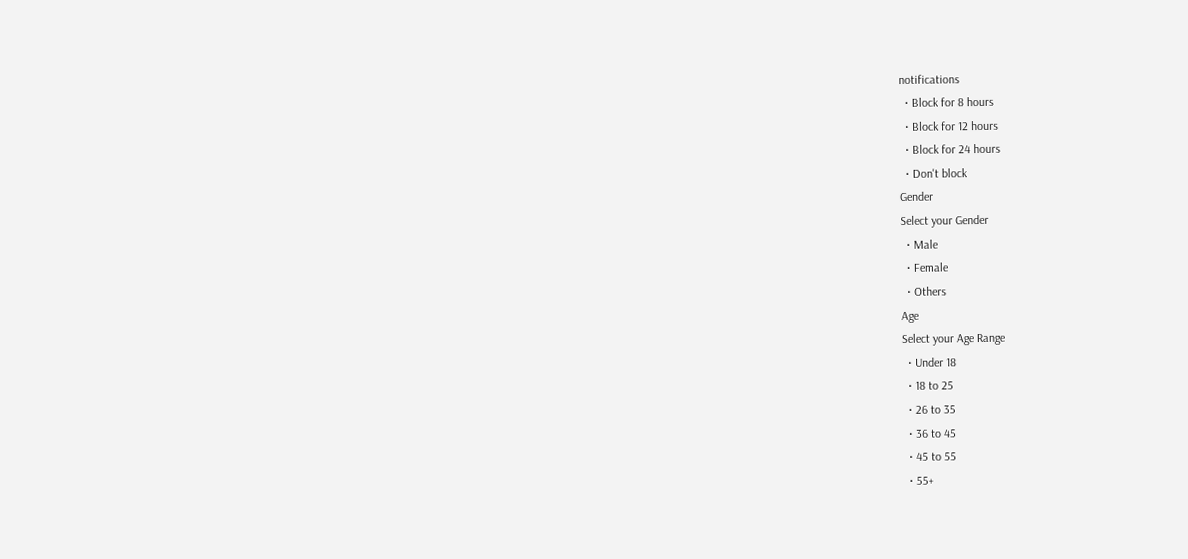notifications
  • Block for 8 hours
  • Block for 12 hours
  • Block for 24 hours
  • Don't block
Gender
Select your Gender
  • Male
  • Female
  • Others
Age
Select your Age Range
  • Under 18
  • 18 to 25
  • 26 to 35
  • 36 to 45
  • 45 to 55
  • 55+